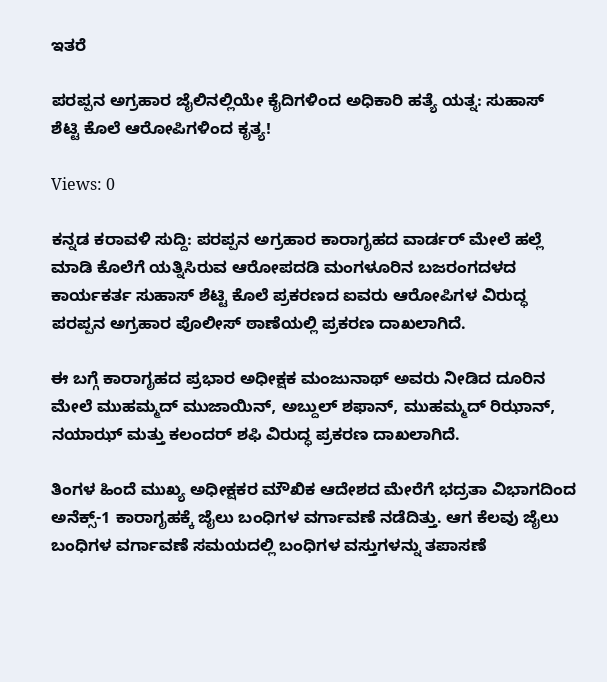ಇತರೆ

ಪರಪ್ಪನ ಅಗ್ರಹಾರ ಜೈಲಿನಲ್ಲಿಯೇ ಕೈದಿಗಳಿಂದ ಅಧಿಕಾರಿ ಹತ್ಯೆ ಯತ್ನ: ಸುಹಾಸ್ ಶೆಟ್ಟಿ ಕೊಲೆ ಆರೋಪಿಗಳಿಂದ ಕೃತ್ಯ!

Views: 0

ಕನ್ನಡ ಕರಾವಳಿ ಸುದ್ದಿ: ಪರಪ್ಪನ ಅಗ್ರಹಾರ ಕಾರಾಗೃಹದ ವಾರ್ಡರ್ ಮೇಲೆ ಹಲ್ಲೆ ಮಾಡಿ ಕೊಲೆಗೆ ಯತ್ನಿಸಿರುವ ಆರೋಪದಡಿ ಮಂಗಳೂರಿನ ಬಜರಂಗದಳದ ಕಾರ್ಯಕರ್ತ ಸುಹಾಸ್ ಶೆಟ್ಟಿ ಕೊಲೆ ಪ್ರಕರಣದ ಐವರು ಆರೋಪಿಗಳ ವಿರುದ್ಧ ಪರಪ್ಪನ ಅಗ್ರಹಾರ ಪೊಲೀಸ್‌ ಠಾಣೆಯಲ್ಲಿ ಪ್ರಕರಣ ದಾಖಲಾಗಿದೆ.

ಈ ಬಗ್ಗೆ ಕಾರಾಗೃಹದ ಪ್ರಭಾರ ಅಧೀಕ್ಷಕ ಮಂಜುನಾಥ್ ಅವರು ನೀಡಿದ ದೂರಿನ ಮೇಲೆ ಮುಹಮ್ಮದ್ ಮುಜಾಯಿನ್, ಅಬ್ದುಲ್ ಶಫಾನ್, ಮುಹಮ್ಮದ್ ರಿಝಾನ್, ನಯಾಝ್ ಮತ್ತು ಕಲಂದರ್ ಶಫಿ ವಿರುದ್ಧ ಪ್ರಕರಣ ದಾಖಲಾಗಿದೆ.

ತಿಂಗಳ ಹಿಂದೆ ಮುಖ್ಯ ಅಧೀಕ್ಷಕರ ಮೌಖಿಕ ಆದೇಶದ ಮೇರೆಗೆ ಭದ್ರತಾ ವಿಭಾಗದಿಂದ ಅನೆಕ್ಸ್-1 ಕಾರಾಗೃಹಕ್ಕೆ ಜೈಲು ಬಂಧಿಗಳ ವರ್ಗಾವಣೆ ನಡೆದಿತ್ತು. ಆಗ ಕೆಲವು ಜೈಲು ಬಂಧಿಗಳ ವರ್ಗಾವಣೆ ಸಮಯದಲ್ಲಿ ಬಂಧಿಗಳ ವಸ್ತುಗಳನ್ನು ತಪಾಸಣೆ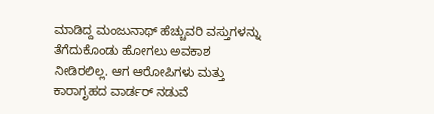ಮಾಡಿದ್ದ ಮಂಜುನಾಥ್ ಹೆಚ್ಚುವರಿ ವಸ್ತುಗಳನ್ನು ತೆಗೆದುಕೊಂಡು ಹೋಗಲು ಅವಕಾಶ ನೀಡಿರಲಿಲ್ಲ. ಆಗ ಆರೋಪಿಗಳು ಮತ್ತು ಕಾರಾಗೃಹದ ವಾರ್ಡರ್ ನಡುವೆ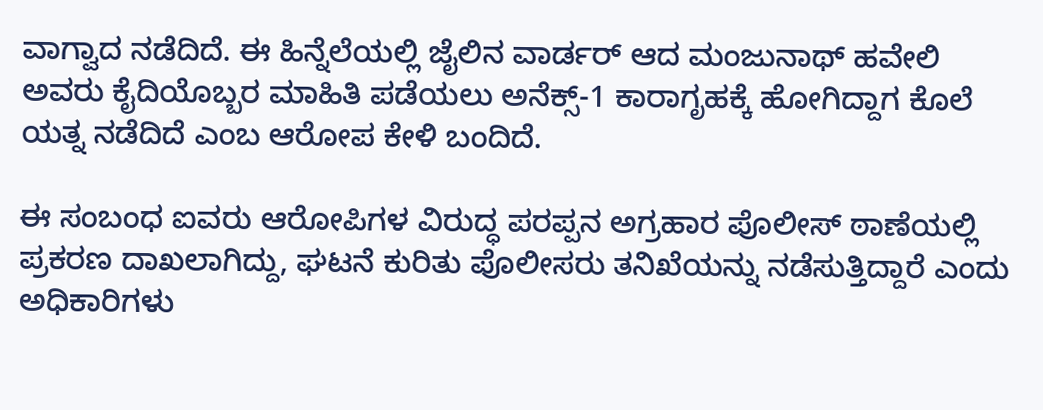ವಾಗ್ವಾದ ನಡೆದಿದೆ. ಈ ಹಿನ್ನೆಲೆಯಲ್ಲಿ ಜೈಲಿನ ವಾರ್ಡರ್ ಆದ ಮಂಜುನಾಥ್ ಹವೇಲಿ ಅವರು ಕೈದಿಯೊಬ್ಬರ ಮಾಹಿತಿ ಪಡೆಯಲು ಅನೆಕ್ಸ್-1 ಕಾರಾಗೃಹಕ್ಕೆ ಹೋಗಿದ್ದಾಗ ಕೊಲೆ ಯತ್ನ ನಡೆದಿದೆ ಎಂಬ ಆರೋಪ ಕೇಳಿ ಬಂದಿದೆ.

ಈ ಸಂಬಂಧ ಐವರು ಆರೋಪಿಗಳ ವಿರುದ್ಧ ಪರಪ್ಪನ ಅಗ್ರಹಾರ ಪೊಲೀಸ್‌ ಠಾಣೆಯಲ್ಲಿ ಪ್ರಕರಣ ದಾಖಲಾಗಿದ್ದು, ಘಟನೆ ಕುರಿತು ಪೊಲೀಸರು ತನಿಖೆಯನ್ನು ನಡೆಸುತ್ತಿದ್ದಾರೆ ಎಂದು ಅಧಿಕಾರಿಗಳು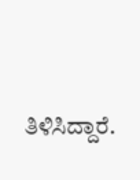ತಿಳಿಸಿದ್ದಾರೆ.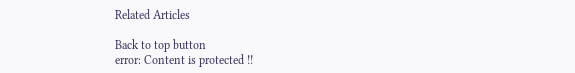Related Articles

Back to top button
error: Content is protected !!